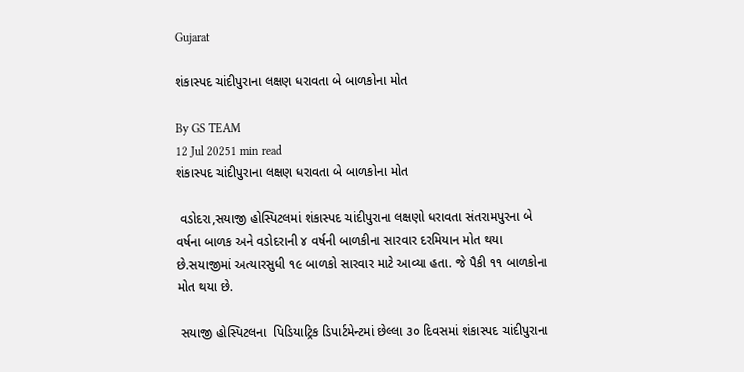Gujarat

શંકાસ્પદ ચાંદીપુરાના લક્ષણ ધરાવતા બે બાળકોના મોત

By GS TEAM
12 Jul 20251 min read
શંકાસ્પદ ચાંદીપુરાના લક્ષણ ધરાવતા બે બાળકોના મોત

 વડોદરા,સયાજી હોસ્પિટલમાં શંકાસ્પદ ચાંદીપુરાના લક્ષણો ધરાવતા સંતરામપુરના બે વર્ષના બાળક અને વડોદરાની ૪ વર્ષની બાળકીના સારવાર દરમિયાન મોત થયા છે.સયાજીમાં અત્યારસુધી ૧૯ બાળકો સારવાર માટે આવ્યા હતા. જે પૈકી ૧૧ બાળકોના મોત થયા છે.

 સયાજી હોસ્પિટલના  પિડિયાટ્રિક ડિપાર્ટમેન્ટમાં છેલ્લા ૩૦ દિવસમાં શંકાસ્પદ ચાંદીપુરાના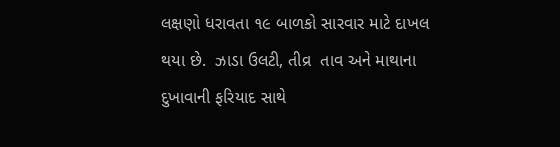લક્ષણો ધરાવતા ૧૯ બાળકો સારવાર માટે દાખલ થયા છે.  ઝાડા ઉલટી, તીવ્ર  તાવ અને માથાના દુખાવાની ફરિયાદ સાથે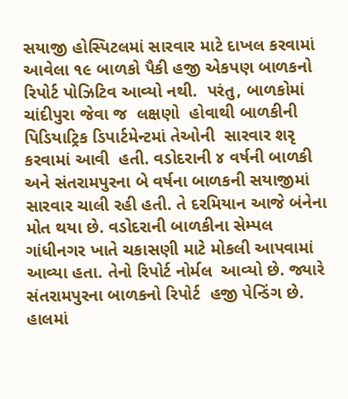સયાજી હોસ્પિટલમાં સારવાર માટે દાખલ કરવામાં આવેલા ૧૯ બાળકો પૈકી હજી એકપણ બાળકનો રિપોર્ટ પોઝિટિવ આવ્યો નથી.  પરંતુ, બાળકોમાં ચાંદીપુરા જેવા જ  લક્ષણો  હોવાથી બાળકીની  પિડિયાટ્રિક ડિપાર્ટમેન્ટમાં તેઓની  સારવાર શરૃ કરવામાં આવી  હતી. વડોદરાની ૪ વર્ષની બાળકી અને સંતરામપુરના બે વર્ષના બાળકની સયાજીમાં સારવાર ચાલી રહી હતી. તે દરમિયાન આજે બંનેના મોત થયા છે. વડોદરાની બાળકીના સેમ્પલ ગાંધીનગર ખાતે ચકાસણી માટે મોકલી આપવામાં આવ્યા હતા. તેનો રિપોર્ટ નોર્મલ  આવ્યો છે. જ્યારે સંતરામપુરના બાળકનો રિપોર્ટ  હજી પેન્ડિંગ છે.  હાલમાં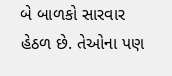બે બાળકો સારવાર હેઠળ છે. તેઓના પણ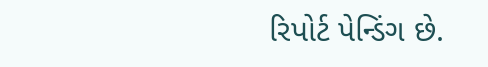રિપોર્ટ પેન્ડિંગ છે.